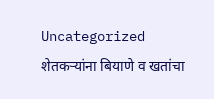Uncategorized
शेतकऱ्यांना बियाणे व खतांचा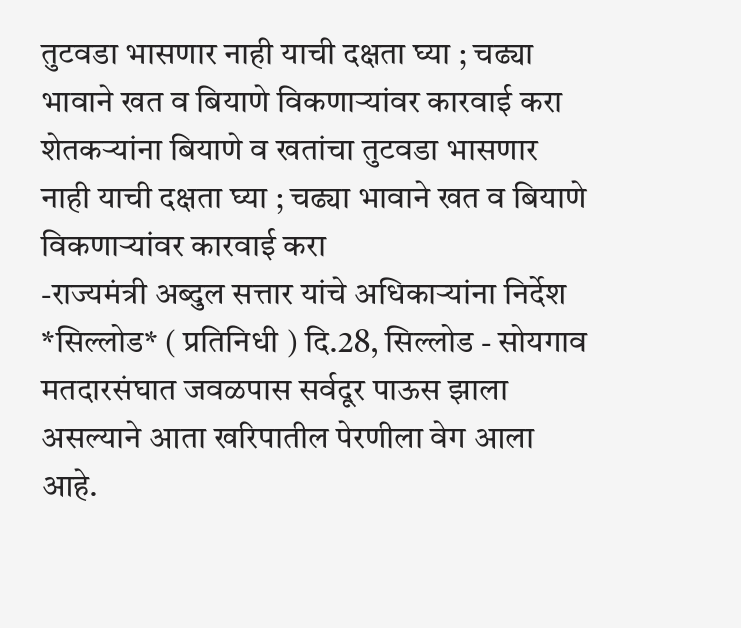तुटवडा भासणार नाही याची दक्षता घ्या ; चढ्या भावाने खत व बियाणे विकणाऱ्यांवर कारवाई करा
शेतकऱ्यांना बियाणे व खतांचा तुटवडा भासणार नाही याची दक्षता घ्या ; चढ्या भावाने खत व बियाणे विकणाऱ्यांवर कारवाई करा
-राज्यमंत्री अब्दुल सत्तार यांचे अधिकाऱ्यांना निर्देश
*सिल्लोड* ( प्रतिनिधी ) दि.28, सिल्लोड - सोयगाव मतदारसंघात जवळपास सर्वदूर पाऊस झाला असल्याने आता खरिपातील पेरणीला वेग आला आहे.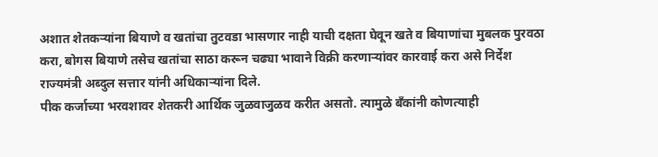अशात शेतकऱ्यांना बियाणे व खतांचा तुटवडा भासणार नाही याची दक्षता घेवून खते व बियाणांचा मुबलक पुरवठा करा, बोगस बियाणे तसेच खतांचा साठा करून चढ्या भावाने विक्री करणाऱ्यांवर कारवाई करा असे निर्देश राज्यमंत्री अब्दुल सत्तार यांनी अधिकाऱ्यांना दिले.
पीक कर्जाच्या भरवशावर शेतकरी आर्थिक जुळवाजुळव करीत असतो. त्यामुळे बँकांनी कोणत्याही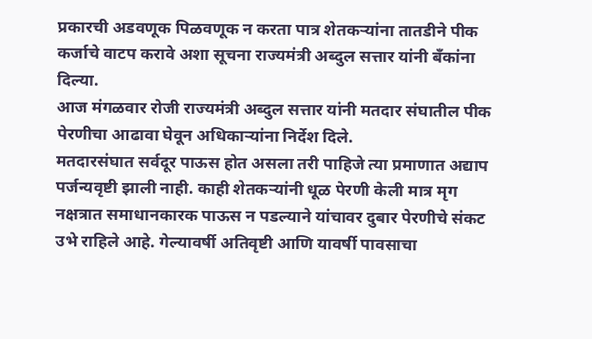प्रकारची अडवणूक पिळवणूक न करता पात्र शेतकऱ्यांना तातडीने पीक कर्जाचे वाटप करावे अशा सूचना राज्यमंत्री अब्दुल सत्तार यांनी बँकांना दिल्या.
आज मंगळवार रोजी राज्यमंत्री अब्दुल सत्तार यांनी मतदार संघातील पीक पेरणीचा आढावा घेवून अधिकाऱ्यांना निर्देश दिले.
मतदारसंघात सर्वदूर पाऊस होत असला तरी पाहिजे त्या प्रमाणात अद्याप पर्जन्यवृष्टी झाली नाही. काही शेतकऱ्यांनी धूळ पेरणी केली मात्र मृग नक्षत्रात समाधानकारक पाऊस न पडल्याने यांचावर दुबार पेरणीचे संकट उभे राहिले आहे. गेल्यावर्षी अतिवृष्टी आणि यावर्षी पावसाचा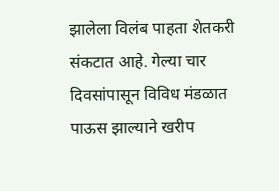झालेला विलंब पाहता शेतकरी संकटात आहे. गेल्या चार दिवसांपासून विविध मंडळात पाऊस झाल्याने खरीप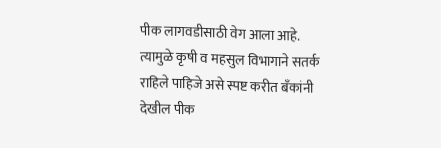पीक लागवडीसाठी वेग आला आहे. त्यामुळे कृषी व महसुल विभागाने सतर्क राहिले पाहिजे असे स्पष्ट करीत बँकांनी देखील पीक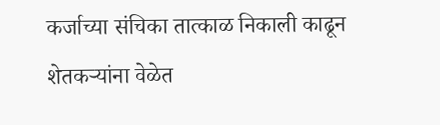कर्जाच्या संचिका तात्काळ निकाली काढून शेतकऱ्यांना वेळेत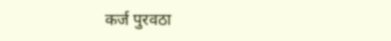कर्ज पुरवठा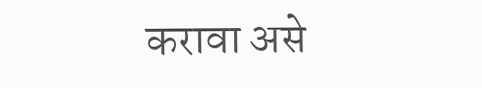करावा असे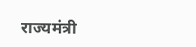राज्यमंत्री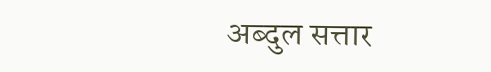अब्दुल सत्तार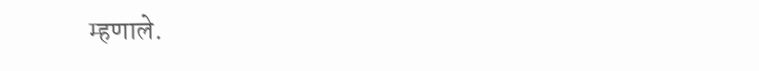म्हणाले.